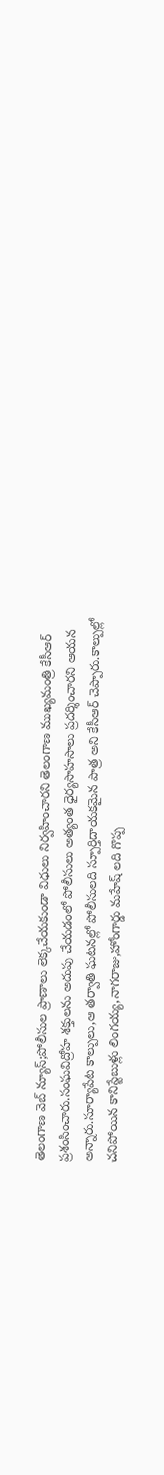తెలంగాణ వెబ్ న్యూస్;పోలీసుల ప్రాణాలు లెక్కచేయకుండా విధులు నిర్వహించారని తెలంగాణ ముఖ్యమంత్రి కేసీఆర్ ప్రశంసించారు.సంఘవిద్రోహ శక్తులను అదుపు చేయడంలో పోలీసులు అత్యంత ధైర్యసాహసాలు ప్రదర్శించారని ఆయన అన్నారు.సూర్యాపేట కాల్పులు,ఆ తర్వాతి ఘటనల్లో పోలీసులది స్పూర్తిదాయకమైన పాత్ర అని కేసీఆర్ చెప్పారు.కాల్పుల్లో చనిపోయిన కానిస్టేబుళ్లు లింగయ్య,నాగరాజు,హోంగార్డు మహేష్ లది గొప్ప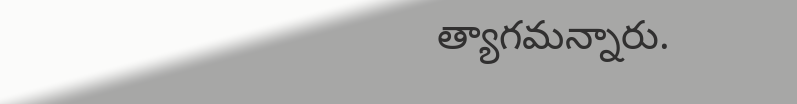త్యాగమన్నారు.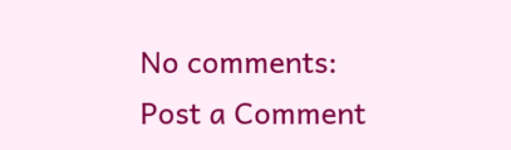No comments:
Post a Comment